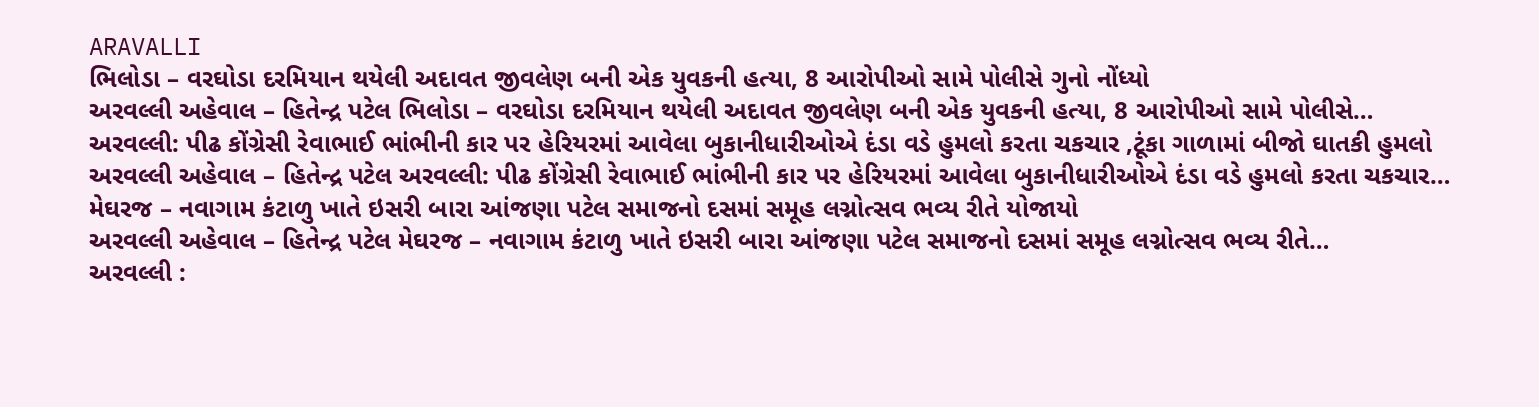ARAVALLI
ભિલોડા – વરઘોડા દરમિયાન થયેલી અદાવત જીવલેણ બની એક યુવકની હત્યા, 8 આરોપીઓ સામે પોલીસે ગુનો નોંધ્યો
અરવલ્લી અહેવાલ – હિતેન્દ્ર પટેલ ભિલોડા – વરઘોડા દરમિયાન થયેલી અદાવત જીવલેણ બની એક યુવકની હત્યા, 8 આરોપીઓ સામે પોલીસે…
અરવલ્લી: પીઢ કોંગ્રેસી રેવાભાઈ ભાંભીની કાર પર હેરિયરમાં આવેલા બુકાનીધારીઓએ દંડા વડે હુમલો કરતા ચકચાર ,ટૂંકા ગાળામાં બીજો ઘાતકી હુમલો
અરવલ્લી અહેવાલ – હિતેન્દ્ર પટેલ અરવલ્લી: પીઢ કોંગ્રેસી રેવાભાઈ ભાંભીની કાર પર હેરિયરમાં આવેલા બુકાનીધારીઓએ દંડા વડે હુમલો કરતા ચકચાર…
મેઘરજ – નવાગામ કંટાળુ ખાતે ઇસરી બારા આંજણા પટેલ સમાજનો દસમાં સમૂહ લગ્નોત્સવ ભવ્ય રીતે યોજાયો
અરવલ્લી અહેવાલ – હિતેન્દ્ર પટેલ મેઘરજ – નવાગામ કંટાળુ ખાતે ઇસરી બારા આંજણા પટેલ સમાજનો દસમાં સમૂહ લગ્નોત્સવ ભવ્ય રીતે…
અરવલ્લી :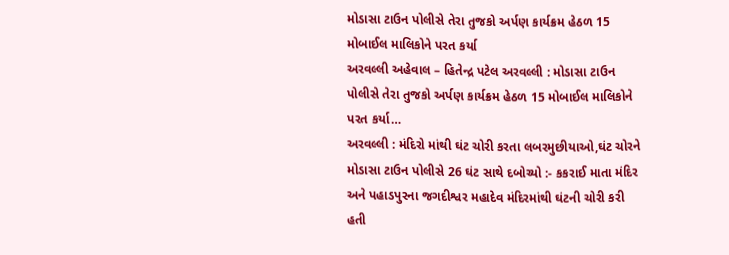મોડાસા ટાઉન પોલીસે તેરા તુજકો અર્પણ કાર્યક્રમ હેઠળ 15 મોબાઈલ માલિકોને પરત કર્યા
અરવલ્લી અહેવાલ – હિતેન્દ્ર પટેલ અરવલ્લી : મોડાસા ટાઉન પોલીસે તેરા તુજકો અર્પણ કાર્યક્રમ હેઠળ 15 મોબાઈલ માલિકોને પરત કર્યા…
અરવલ્લી : મંદિરો માંથી ઘંટ ચોરી કરતા લબરમુછીયાઓ,ઘંટ ચોરને મોડાસા ટાઉન પોલીસે 26 ઘંટ સાથે દબોચ્યો :- કકરાઈ માતા મંદિર અને પહાડપુરના જગદીશ્વર મહાદેવ મંદિરમાંથી ઘંટની ચોરી કરી હતી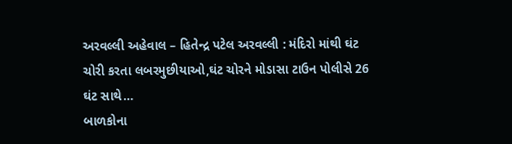અરવલ્લી અહેવાલ – હિતેન્દ્ર પટેલ અરવલ્લી : મંદિરો માંથી ઘંટ ચોરી કરતા લબરમુછીયાઓ,ઘંટ ચોરને મોડાસા ટાઉન પોલીસે 26 ઘંટ સાથે…
બાળકોના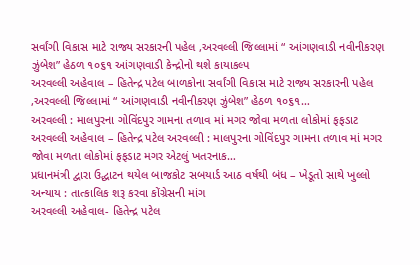સર્વાંગી વિકાસ માટે રાજ્ય સરકારની પહેલ ,અરવલ્લી જિલ્લામાં “ આંગણવાડી નવીનીકરણ ઝુંબેશ” હેઠળ ૧૦૬૧ આંગણવાડી કેન્દ્રોનો થશે કાયાકલ્પ
અરવલ્લી અહેવાલ – હિતેન્દ્ર પટેલ બાળકોના સર્વાંગી વિકાસ માટે રાજ્ય સરકારની પહેલ ,અરવલ્લી જિલ્લામાં “ આંગણવાડી નવીનીકરણ ઝુંબેશ” હેઠળ ૧૦૬૧…
અરવલ્લી : માલપુરના ગોવિંદપુર ગામના તળાવ માં મગર જોવા મળતા લોકોમાં ફફડાટ
અરવલ્લી અહેવાલ – હિતેન્દ્ર પટેલ અરવલ્લી : માલપુરના ગોવિંદપુર ગામના તળાવ માં મગર જોવા મળતા લોકોમાં ફફડાટ મગર એટલું ખતરનાક…
પ્રધાનમંત્રી દ્વારા ઉદ્ઘાટન થયેલ બાજકોટ સબયાર્ડ આઠ વર્ષથી બંધ – ખેડૂતો સાથે ખુલ્લો અન્યાય : તાત્કાલિક શરૂ કરવા કોંગ્રેસની માંગ
અરવલ્લી અહેવાલ- હિતેન્દ્ર પટેલ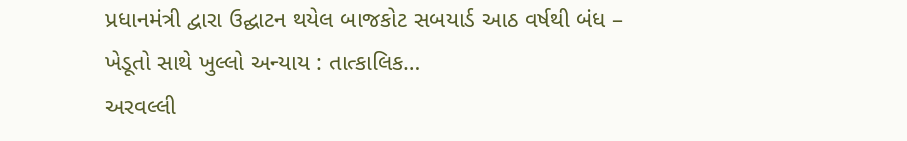પ્રધાનમંત્રી દ્વારા ઉદ્ઘાટન થયેલ બાજકોટ સબયાર્ડ આઠ વર્ષથી બંધ – ખેડૂતો સાથે ખુલ્લો અન્યાય : તાત્કાલિક…
અરવલ્લી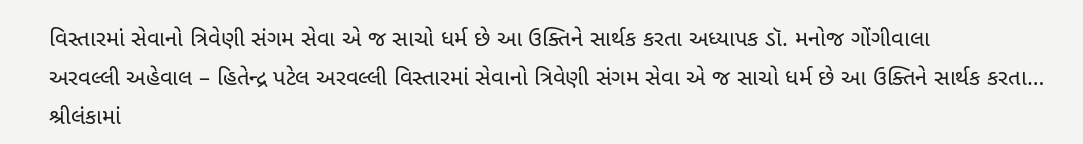વિસ્તારમાં સેવાનો ત્રિવેણી સંગમ સેવા એ જ સાચો ધર્મ છે આ ઉક્તિને સાર્થક કરતા અધ્યાપક ડૉ. મનોજ ગોંગીવાલા
અરવલ્લી અહેવાલ – હિતેન્દ્ર પટેલ અરવલ્લી વિસ્તારમાં સેવાનો ત્રિવેણી સંગમ સેવા એ જ સાચો ધર્મ છે આ ઉક્તિને સાર્થક કરતા…
શ્રીલંકામાં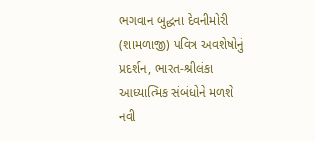ભગવાન બુદ્ધના દેવનીમોરી (શામળાજી) પવિત્ર અવશેષોનું પ્રદર્શન, ભારત-શ્રીલંકા આધ્યાત્મિક સંબંધોને મળશે નવી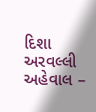દિશા
અરવલ્લી અહેવાલ –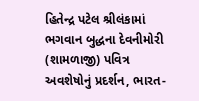હિતેન્દ્ર પટેલ શ્રીલંકામાં ભગવાન બુદ્ધના દેવનીમોરી (શામળાજી) પવિત્ર અવશેષોનું પ્રદર્શન, ભારત-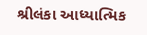શ્રીલંકા આધ્યાત્મિક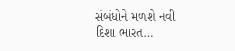સંબંધોને મળશે નવી દિશા ભારત…